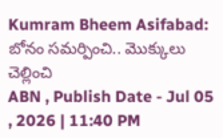Kumram Bheem Asifabad: బోనం సమర్పించి.. మొక్కులు చెల్లించి
ABN , Publish Date - Jul 05 , 2026 | 11:40 PM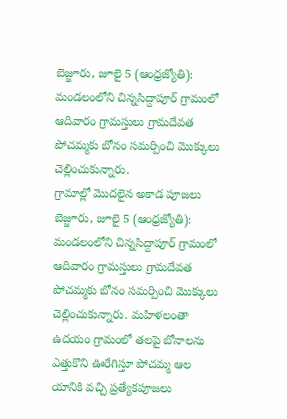బెజ్జూరు, జూలై 5 (ఆంధ్రజ్యోతి): మండలంలోని చిన్నసిద్దాపూర్ గ్రామంలో ఆదివారం గ్రామస్తులు గ్రామదేవత పోచమ్మకు బోనం సమర్పించి మొక్కులు చెల్లించుకున్నారు.
గ్రామాల్లో మొదలైన అకాడ పూజలు
బెజ్జూరు, జూలై 5 (ఆంధ్రజ్యోతి): మండలంలోని చిన్నసిద్దాపూర్ గ్రామంలో ఆదివారం గ్రామస్తులు గ్రామదేవత పోచమ్మకు బోనం సమర్పించి మొక్కులు చెల్లించుకున్నారు. మహిళలంతా ఉదయం గ్రామంలో తలపై బోనాలను ఎత్తుకొని ఊరేగిస్తూ పోచమ్మ ఆల యానికి వచ్చి ప్రత్యేకపూజలు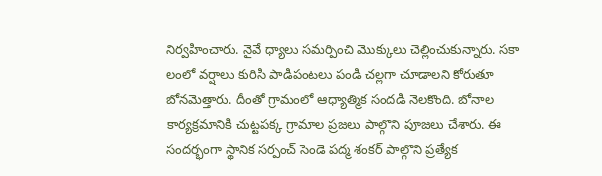నిర్వహించారు. నైవే ధ్యాలు సమర్పించి మొక్కులు చెల్లించుకున్నారు. సకా లంలో వర్షాలు కురిసి పాడిపంటలు పండి చల్లగా చూడాలని కోరుతూ బోనమెత్తారు. దీంతో గ్రామంలో ఆధ్యాత్మిక సందడి నెలకొంది. బోనాల కార్యక్రమానికి చుట్టపక్క గ్రామాల ప్రజలు పాల్గొని పూజలు చేశారు. ఈ సందర్భంగా స్థానిక సర్పంచ్ సెండె పద్మ శంకర్ పాల్గొని ప్రత్యేక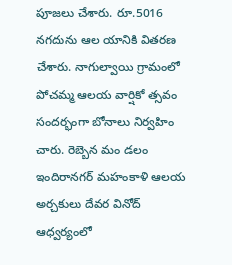పూజలు చేశారు. రూ.5016 నగదును ఆల యానికి వితరణ చేశారు. నాగుల్వాయి గ్రామంలో పోచమ్మ ఆలయ వార్షికో త్సవం సందర్భంగా బోనాలు నిర్వహిం చారు. రెబ్బెన మం డలం ఇందిరానగర్ మహంకాళి ఆలయ అర్చకులు దేవర వినోద్ ఆధ్వర్యంలో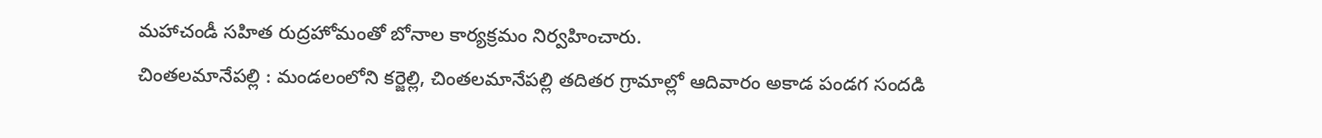మహాచండీ సహిత రుద్రహోమంతో బోనాల కార్యక్రమం నిర్వహించారు.
చింతలమానేపల్లి : మండలంలోని కర్జెల్లి, చింతలమానేపల్లి తదితర గ్రామాల్లో ఆదివారం అకాడ పండగ సందడి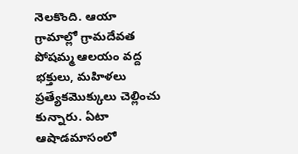నెలకొంది. ఆయా గ్రామాల్లో గ్రామదేవత పోషమ్మ ఆలయం వద్ద భక్తులు, మహిళలు ప్రత్యేకమొక్కులు చెల్లించు కున్నారు. ఏటా ఆషాడమాసంలో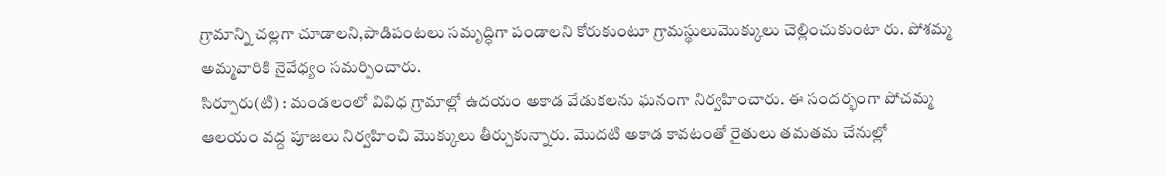గ్రామాన్ని చల్లగా చూడాలని,పాడిపంటలు సమృద్ధిగా పండాలని కోరుకుంటూ గ్రామస్థులుమొక్కులు చెల్లించుకుంటా రు. పోశమ్మ అమ్మవారికి నైవేధ్యం సమర్పించారు.
సిర్పూరు(టి) : మండలంలో వివిధ గ్రామాల్లో ఉదయం అకాడ వేడుకలను ఘనంగా నిర్వహించారు. ఈ సందర్భంగా పోచమ్మ ఆలయం వద్ద పూజలు నిర్వహించి మొక్కులు తీర్చుకున్నారు. మొదటి అకాడ కావటంతో రైతులు తమతమ చేనుల్లో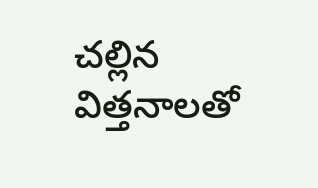చల్లిన విత్తనాలతో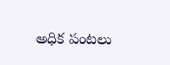అధిక పంటలు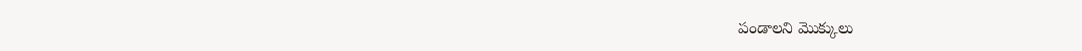పండాలని మొక్కులు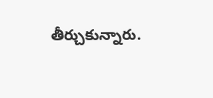తీర్చుకున్నారు.